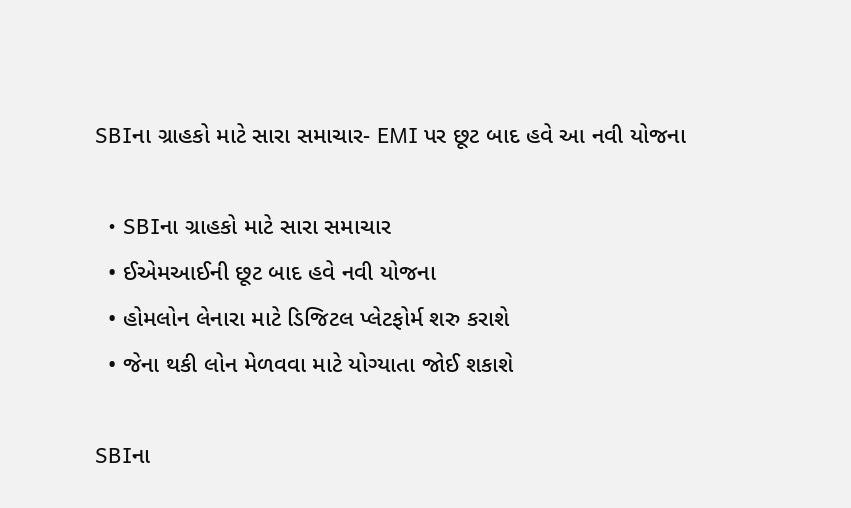SBIના ગ્રાહકો માટે સારા સમાચાર- EMI પર છૂટ બાદ હવે આ નવી યોજના

  • SBIના ગ્રાહકો માટે સારા સમાચાર
  • ઈએમઆઈની છૂટ બાદ હવે નવી યોજના
  • હોમલોન લેનારા માટે ડિજિટલ પ્લેટફોર્મ શરુ કરાશે
  • જેના થકી લોન મેળવવા માટે યોગ્યાતા જોઈ શકાશે

SBIના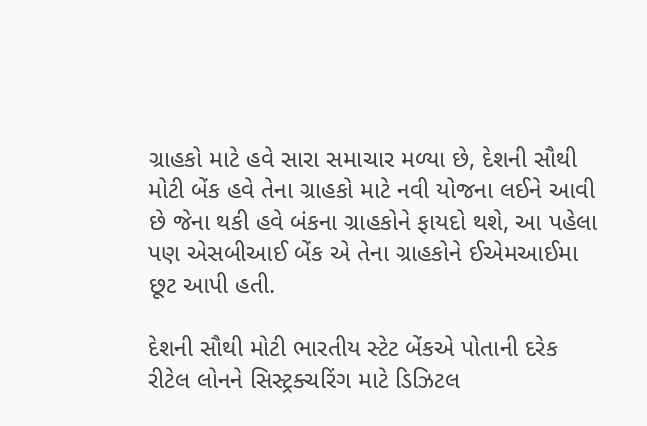ગ્રાહકો માટે હવે સારા સમાચાર મળ્યા છે, દેશની સૌથી મોટી બેંક હવે તેના ગ્રાહકો માટે નવી યોજના લઈને આવી છે જેના થકી હવે બંકના ગ્રાહકોને ફાયદો થશે, આ પહેલા પણ એસબીઆઈ બેંક એ તેના ગ્રાહકોને ઈએમઆઈમા છૂટ આપી હતી.

દેશની સૌથી મોટી ભારતીય સ્ટેટ બેંકએ પોતાની દરેક રીટેલ લોનને સિસ્ટ્રક્ચરિંગ માટે ડિઝિટલ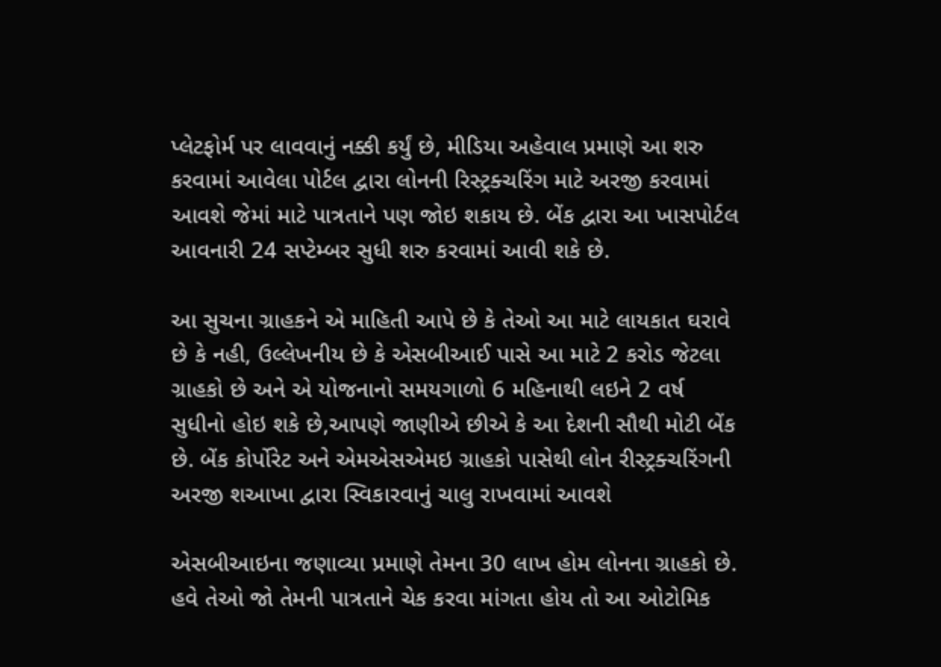પ્લેટફોર્મ પર લાવવાનું નક્કી કર્યું છે, મીડિયા અહેવાલ પ્રમાણે આ શરુ કરવામાં આવેલા પોર્ટલ દ્વારા લોનની રિસ્ટ્રક્ચરિંગ માટે અરજી કરવામાં આવશે જેમાં માટે પાત્રતાને પણ જોઇ શકાય છે. બેંક દ્વારા આ ખાસપોર્ટલ આવનારી 24 સપ્ટેમ્બર સુધી શરુ કરવામાં આવી શકે છે.

આ સુચના ગ્રાહકને એ માહિતી આપે છે કે તેઓ આ માટે લાયકાત ઘરાવે છે કે નહી, ઉલ્લેખનીય છે કે એસબીઆઈ પાસે આ માટે 2 કરોડ જેટલા ગ્રાહકો છે અને એ યોજનાનો સમયગાળો 6 મહિનાથી લઇને 2 વર્ષ સુધીનો હોઇ શકે છે,આપણે જાણીએ છીએ કે આ દેશની સૌથી મોટી બેંક છે. બેંક કોર્પોરેટ અને એમએસએમઇ ગ્રાહકો પાસેથી લોન રીસ્ટ્રક્ચરિંગની અરજી શઆખા દ્વારા સ્વિકારવાનું ચાલુ રાખવામાં આવશે

એસબીઆઇના જણાવ્યા પ્રમાણે તેમના 30 લાખ હોમ લોનના ગ્રાહકો છે. હવે તેઓ જો તેમની પાત્રતાને ચેક કરવા માંગતા હોય તો આ ઓટોમિક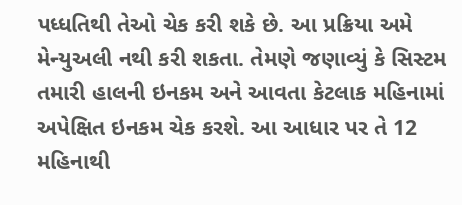પધ્ધતિથી તેઓ ચેક કરી શકે છે. આ પ્રક્રિયા અમે મેન્યુઅલી નથી કરી શકતા. તેમણે જણાવ્યું કે સિસ્ટમ તમારી હાલની ઇનકમ અને આવતા કેટલાક મહિનામાં અપેક્ષિત ઇનકમ ચેક કરશે. આ આધાર પર તે 12 મહિનાથી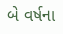બે વર્ષના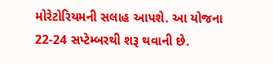મોરેટોરિયમની સલાહ આપશે. આ યોજના 22-24 સપ્ટેમ્બરથી શરૂ થવાની છે.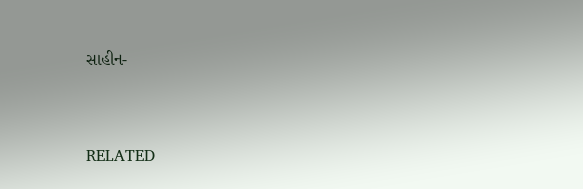સાહીન-



RELATED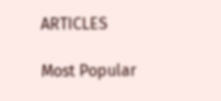ARTICLES

Most Popular